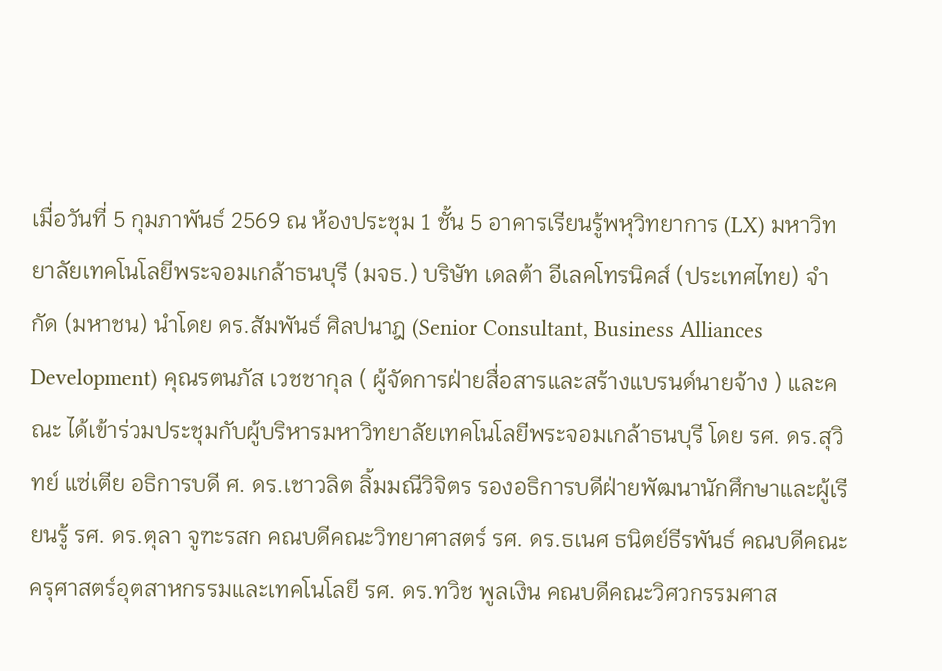เมื่อวันที่ 5 กุมภาพันธ์ 2569 ณ ห้องประชุม 1 ชั้น 5 อาคารเรียนรู้พหุวิทยาการ (LX) มหาวิทยาลัยเทคโนโลยีพระจอมเกล้าธนบุรี (มจธ.) บริษัท เดลต้า อีเลคโทรนิคส์ (ประเทศไทย) จำกัด (มหาชน) นำโดย ดร.สัมพันธ์ ศิลปนาฎ (Senior Consultant, Business Alliances Development) คุณรตนภัส เวชชากุล ( ผู้จัดการฝ่ายสื่อสารและสร้างแบรนด์นายจ้าง ) และคณะ ได้เข้าร่วมประชุมกับผู้บริหารมหาวิทยาลัยเทคโนโลยีพระจอมเกล้าธนบุรี โดย รศ. ดร.สุวิทย์ แซ่เตีย อธิการบดี ศ. ดร.เชาวลิต ลิ้มมณีวิจิตร รองอธิการบดีฝ่ายพัฒนานักศึกษาและผู้เรียนรู้ รศ. ดร.ตุลา จูฑะรสก คณบดีคณะวิทยาศาสตร์ รศ. ดร.ธเนศ ธนิตย์ธีรพันธ์ คณบดีคณะครุศาสตร์อุตสาหกรรมและเทคโนโลยี รศ. ดร.ทวิช พูลเงิน คณบดีคณะวิศวกรรมศาส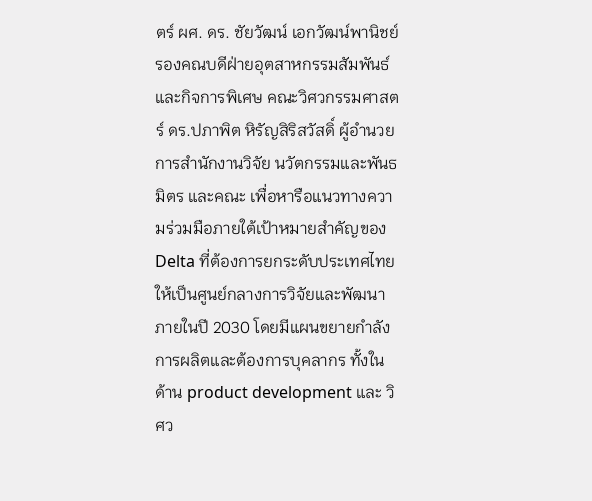ตร์ ผศ. ดร. ชัยวัฒน์ เอกวัฒน์พานิชย์ รองคณบดีฝ่ายอุตสาหกรรมสัมพันธ์และกิจการพิเศษ คณะวิศวกรรมศาสตร์ ดร.ปภาพิต หิรัญสิริสวัสดิ์ ผู้อำนวยการสำนักงานวิจัย นวัตกรรมและพันธมิตร และคณะ เพื่อหารือแนวทางความร่วมมือภายใต้เป้าหมายสำคัญของ Delta ที่ต้องการยกระดับประเทศไทยให้เป็นศูนย์กลางการวิจัยและพัฒนา ภายในปี 2030 โดยมีแผนขยายกำลังการผลิตและต้องการบุคลากร ทั้งในด้าน product development และ วิศว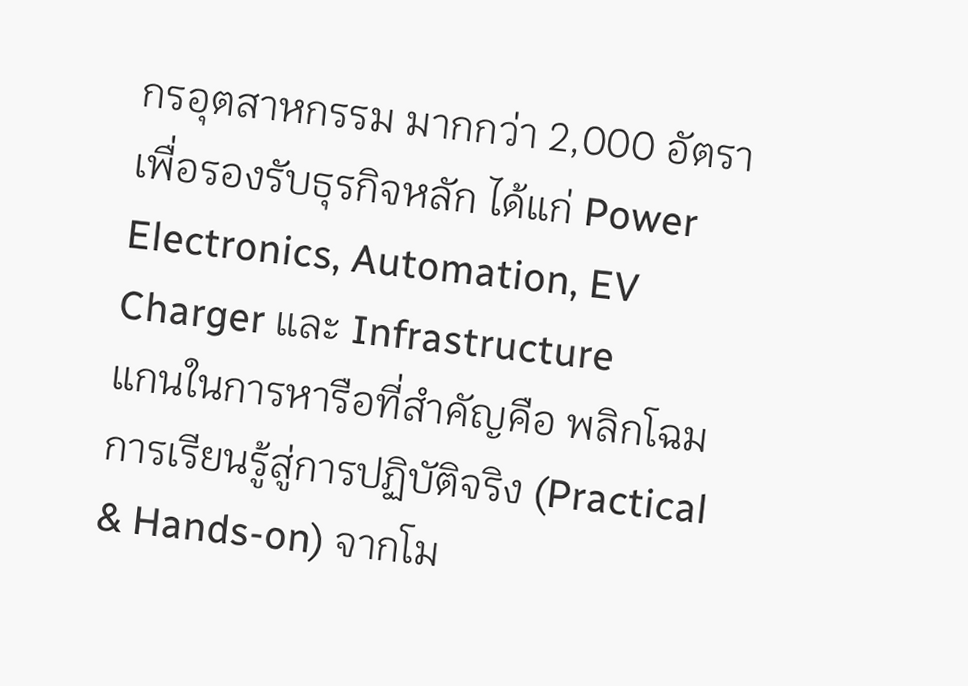กรอุตสาหกรรม มากกว่า 2,000 อัตรา เพื่อรองรับธุรกิจหลัก ได้แก่ Power Electronics, Automation, EV Charger และ Infrastructure
แกนในการหารือที่สำคัญคือ พลิกโฉมการเรียนรู้สู่การปฏิบัติจริง (Practical & Hands-on) จากโม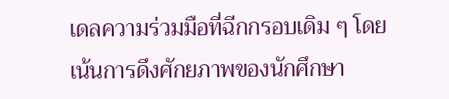เดลความร่วมมือที่ฉีกกรอบเดิม ๆ โดยเน้นการดึงศักยภาพของนักศึกษา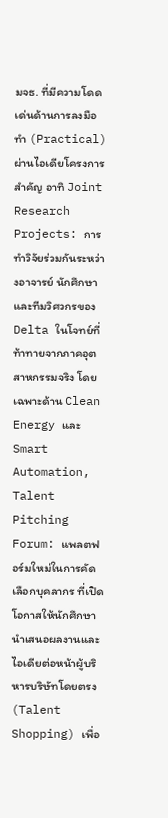มจธ. ที่มีความโดดเด่นด้านการลงมือทำ (Practical) ผ่านไอเดียโครงการสำคัญ อาทิ Joint Research Projects: การทำวิจัยร่วมกันระหว่างอาจารย์ นักศึกษา และทีมวิศวกรของ Delta ในโจทย์ที่ท้าทายจากภาคอุตสาหกรรมจริง โดยเฉพาะด้าน Clean Energy และ Smart Automation, Talent Pitching Forum: แพลตฟอร์มใหม่ในการคัดเลือกบุคลากร ที่เปิดโอกาสให้นักศึกษานำเสนอผลงานและไอเดียต่อหน้าผู้บริหารบริษัทโดยตรง (Talent Shopping) เพื่อ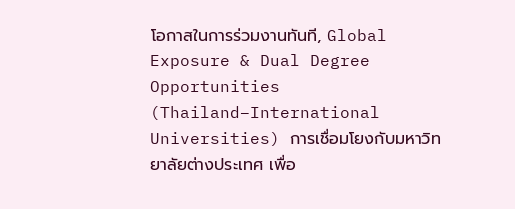โอกาสในการร่วมงานทันที, Global Exposure & Dual Degree Opportunities (Thailand–International Universities) การเชื่อมโยงกับมหาวิทยาลัยต่างประเทศ เพื่อ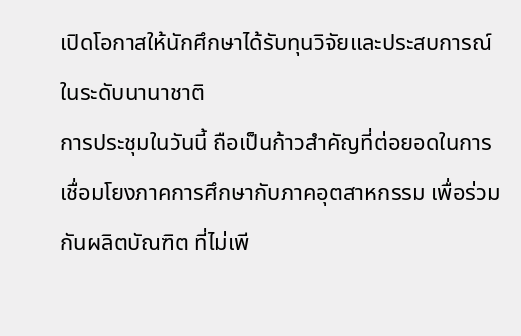เปิดโอกาสให้นักศึกษาได้รับทุนวิจัยและประสบการณ์ในระดับนานาชาติ
การประชุมในวันนี้ ถือเป็นก้าวสำคัญที่ต่อยอดในการเชื่อมโยงภาคการศึกษากับภาคอุตสาหกรรม เพื่อร่วมกันผลิตบัณฑิต ที่ไม่เพี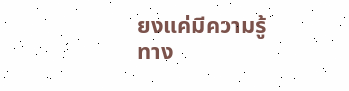ยงแค่มีความรู้ทาง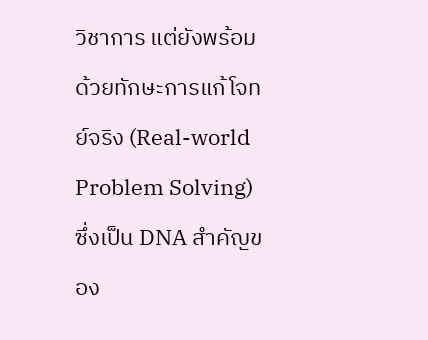วิชาการ แต่ยังพร้อมด้วยทักษะการแก้โจทย์จริง (Real-world Problem Solving) ซึ่งเป็น DNA สำคัญของ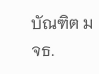บัณฑิต มจธ.